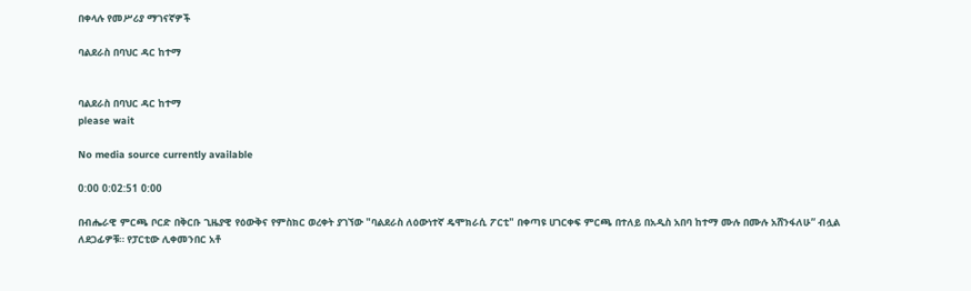በቀላሉ የመሥሪያ ማገናኛዎች

ባልደራስ በባህር ዳር ከተማ


ባልደራስ በባህር ዳር ከተማ
please wait

No media source currently available

0:00 0:02:51 0:00

በብሔራዊ ምርጫ ቦርድ በቅርቡ ጊዜያዊ የዕውቅና የምስክር ወረቀት ያገኘው "ባልደራስ ለዕውነተኛ ዴሞክራሲ ፖርቲ" በቀጣዩ ሀገርቀፍ ምርጫ በተለይ በአዲስ አበባ ከተማ ሙሉ በሙሉ አሸንፋለሁ” ብሏል ለደጋፊዎቹ። የፓርቲው ሊቀመንበር አቶ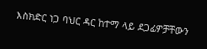እስክድር ነጋ ባህር ዳር ከተማ ላይ ደጋፊዎቻቸውን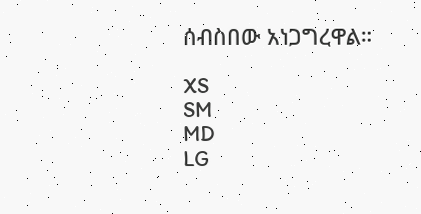ሰብስበው አነጋግረዋል።

XS
SM
MD
LG